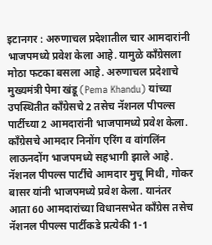इटानगर : अरुणाचल प्रदेशातील चार आमदारांनी भाजपमध्ये प्रवेश केला आहे. यामुळे काँग्रेसला मोठा फटका बसला आहे. अरुणाचल प्रदेशाचे मुख्यमंत्री पेमा खंडू (Pema Khandu) यांच्या उपस्थितीत काँग्रेसचे 2 तसेच नॅशनल पीपल्स पार्टीच्या 2 आमदारांनी भाजपामध्ये प्रवेश केला. काँग्रेसचे आमदार निनोंग एरिंग व वांगलिंन लाऊनदोंग भाजपमध्ये सहभागी झाले आहे.
नॅशनल पीपल्स पार्टीचे आमदार मुचू मिथी, गोकर बासर यांनी भाजपमध्ये प्रवेश केला. यानंतर आता 60 आमदारांच्या विधानसभेत काँग्रेस तसेच नॅशनल पीपल्स पार्टीकडे प्रत्येकी 1-1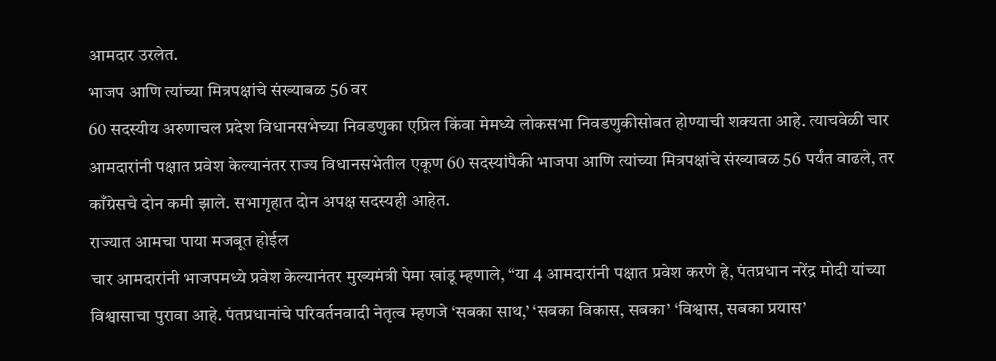आमदार उरलेत.
भाजप आणि त्यांच्या मित्रपक्षांचे संख्याबळ 56 वर
60 सदस्यीय अरुणाचल प्रदेश विधानसभेच्या निवडणुका एप्रिल किंवा मेमध्ये लोकसभा निवडणुकीसोबत होण्याची शक्यता आहे. त्याचवेळी चार आमदारांनी पक्षात प्रवेश केल्यानंतर राज्य विधानसभेतील एकूण 60 सदस्यांपैकी भाजपा आणि त्यांच्या मित्रपक्षांचे संख्याबळ 56 पर्यंत वाढले, तर काँग्रेसचे दोन कमी झाले. सभागृहात दोन अपक्ष सदस्यही आहेत.
राज्यात आमचा पाया मजबूत होईल
चार आमदारांनी भाजपमध्ये प्रवेश केल्यानंतर मुख्यमंत्री पेमा खांडू म्हणाले, “या 4 आमदारांनी पक्षात प्रवेश करणे हे, पंतप्रधान नरेंद्र मोदी यांच्या विश्वासाचा पुरावा आहे. पंतप्रधानांचे परिवर्तनवादी नेतृत्व म्हणजे ‘सबका साथ,’ ‘सबका विकास, सबका’ ‘विश्वास, सबका प्रयास’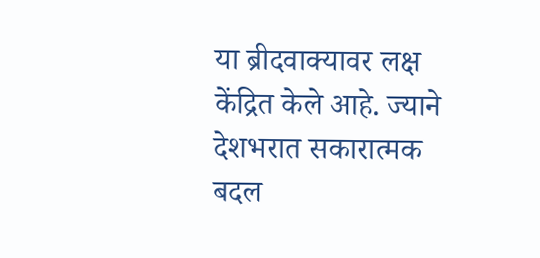या ब्रीदवाक्यावर लक्ष केंद्रित केले आहे. ज्याने देशभरात सकारात्मक बदल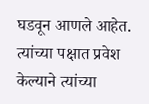घडवून आणले आहेत. त्यांच्या पक्षात प्रवेश केल्याने त्यांच्या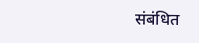संबंधित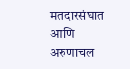मतदारसंघात आणि अरुणाचल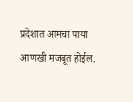प्रदेशात आमचा पाया आणखी मजबूत होईल.